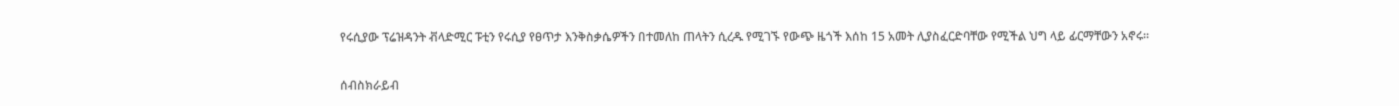የሩሲያው ፕሬዝዳንት ቭላድሚር ፑቲን የሩሲያ የፀጥታ እንቅስቃሴዎችን በተመለከ ጠላትን ሲረዱ የሚገኙ የውጭ ዜጎች እሰከ 15 አመት ሊያስፈርድባቸው የሚችል ህግ ላይ ፊርማቸውን አኖሩ።

ሰብስክራይብ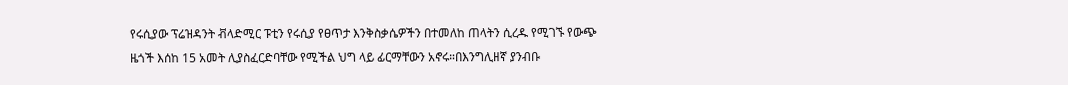የሩሲያው ፕሬዝዳንት ቭላድሚር ፑቲን የሩሲያ የፀጥታ እንቅስቃሴዎችን በተመለከ ጠላትን ሲረዱ የሚገኙ የውጭ ዜጎች እሰከ 15 አመት ሊያስፈርድባቸው የሚችል ህግ ላይ ፊርማቸውን አኖሩ።በእንግሊዘኛ ያንብቡ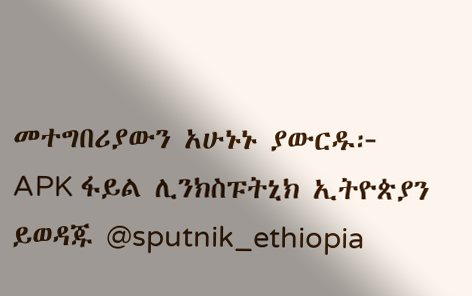መተግበሪያውን አሁኑኑ ያውርዱ፦  APK ፋይል ሊንክስፑትኒክ ኢትዮጵያን ይወዳጁ @sputnik_ethiopia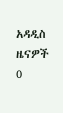አዳዲስ ዜናዎች
0